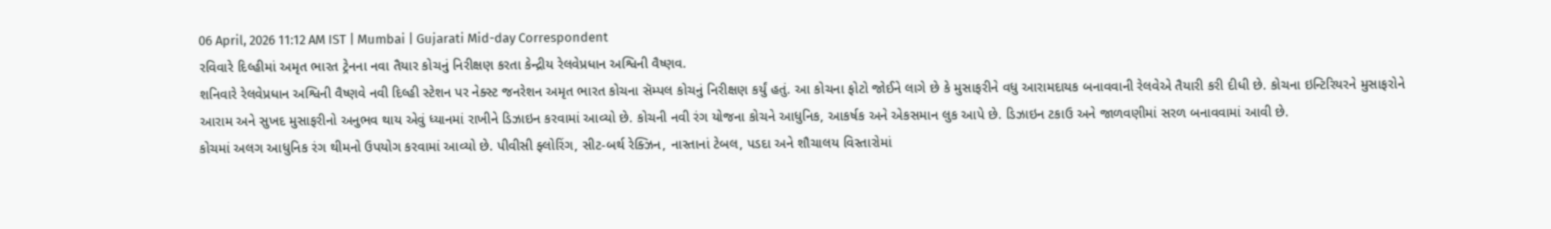06 April, 2026 11:12 AM IST | Mumbai | Gujarati Mid-day Correspondent
રવિવારે દિલ્હીમાં અમૃત ભારત ટ્રેનના નવા તૈયાર કોચનું નિરીક્ષણ કરતા કેન્દ્રીય રેલવેપ્રધાન અશ્વિની વૈષ્ણવ.
શનિવારે રેલવેપ્રધાન અશ્વિની વૈષ્ણવે નવી દિલ્હી સ્ટેશન પર નેક્સ્ટ જનરેશન અમૃત ભારત કોચના સૅમ્પલ કોચનું નિરીક્ષણ કર્યું હતું. આ કોચના ફોટો જોઈને લાગે છે કે મુસાફરીને વધુ આરામદાયક બનાવવાની રેલવેએ તૈયારી કરી દીધી છે. કોચના ઇન્ટિરિયરને મુસાફરોને આરામ અને સુખદ મુસાફરીનો અનુભવ થાય એવું ધ્યાનમાં રાખીને ડિઝાઇન કરવામાં આવ્યો છે. કોચની નવી રંગ યોજના કોચને આધુનિક, આકર્ષક અને એકસમાન લુક આપે છે. ડિઝાઇન ટકાઉ અને જાળવણીમાં સરળ બનાવવામાં આવી છે.
કોચમાં અલગ આધુનિક રંગ થીમનો ઉપયોગ કરવામાં આવ્યો છે. પીવીસી ફ્લોરિંગ, સીટ-બર્થ રેક્ઝિન, નાસ્તાનાં ટેબલ, પડદા અને શૌચાલય વિસ્તારોમાં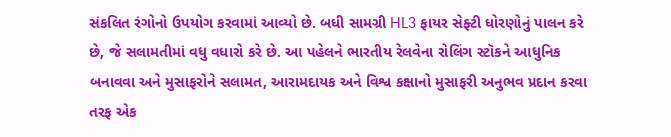સંકલિત રંગોનો ઉપયોગ કરવામાં આવ્યો છે. બધી સામગ્રી HL3 ફાયર સેફ્ટી ધોરણોનું પાલન કરે છે, જે સલામતીમાં વધુ વધારો કરે છે. આ પહેલને ભારતીય રેલવેના રોલિંગ સ્ટૉકને આધુનિક બનાવવા અને મુસાફરોને સલામત, આરામદાયક અને વિશ્વ કક્ષાનો મુસાફરી અનુભવ પ્રદાન કરવા તરફ એક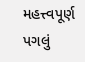મહત્ત્વપૂર્ણ પગલું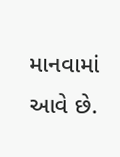માનવામાં આવે છે.